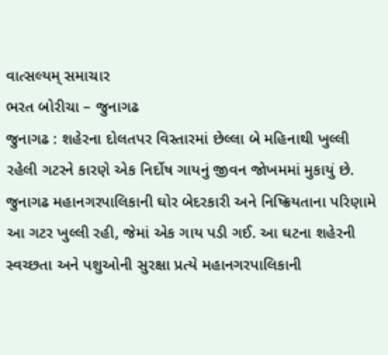વાત્સલ્યમ્ સમાચાર
ભરત બોરીચા – જુનાગઢ
જુનાગઢ : શહેરના દોલતપર વિસ્તારમાં છેલ્લા બે મહિનાથી ખુલ્લી રહેલી ગટરને કારણે એક નિર્દોષ ગાયનું જીવન જોખમમાં મુકાયું છે. જુનાગઢ મહાનગરપાલિકાની ઘોર બેદરકારી અને નિષ્ક્રિયતાના પરિણામે આ ગટર ખુલ્લી રહી, જેમાં એક ગાય પડી ગઈ. આ ઘટના શહેરની સ્વચ્છતા અને પશુઓની સુરક્ષા પ્રત્યે મહાનગરપાલિકાની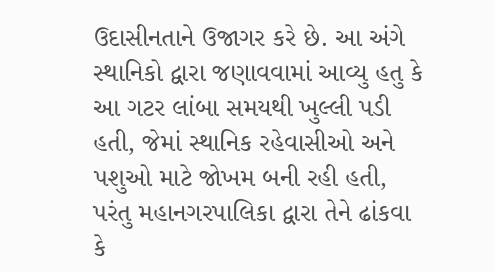ઉદાસીનતાને ઉજાગર કરે છે. આ અંગે સ્થાનિકો દ્વારા જણાવવામાં આવ્યુ હતુ કે આ ગટર લાંબા સમયથી ખુલ્લી પડી હતી, જેમાં સ્થાનિક રહેવાસીઓ અને પશુઓ માટે જોખમ બની રહી હતી, પરંતુ મહાનગરપાલિકા દ્વારા તેને ઢાંકવા કે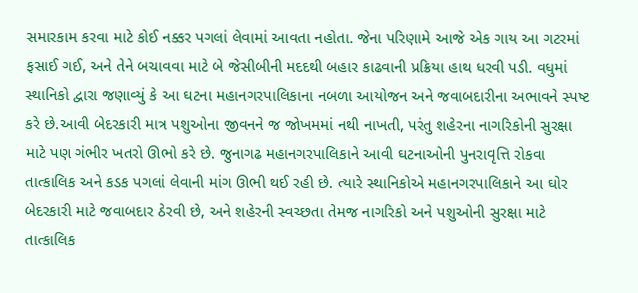સમારકામ કરવા માટે કોઈ નક્કર પગલાં લેવામાં આવતા નહોતા. જેના પરિણામે આજે એક ગાય આ ગટરમાં ફસાઈ ગઈ, અને તેને બચાવવા માટે બે જેસીબીની મદદથી બહાર કાઢવાની પ્રક્રિયા હાથ ધરવી પડી. વધુમાં સ્થાનિકો દ્વારા જણાવ્યું કે આ ઘટના મહાનગરપાલિકાના નબળા આયોજન અને જવાબદારીના અભાવને સ્પષ્ટ કરે છે.આવી બેદરકારી માત્ર પશુઓના જીવનને જ જોખમમાં નથી નાખતી, પરંતુ શહેરના નાગરિકોની સુરક્ષા માટે પણ ગંભીર ખતરો ઊભો કરે છે. જુનાગઢ મહાનગરપાલિકાને આવી ઘટનાઓની પુનરાવૃત્તિ રોકવા તાત્કાલિક અને કડક પગલાં લેવાની માંગ ઊભી થઈ રહી છે. ત્યારે સ્થાનિકોએ મહાનગરપાલિકાને આ ઘોર બેદરકારી માટે જવાબદાર ઠેરવી છે, અને શહેરની સ્વચ્છતા તેમજ નાગરિકો અને પશુઓની સુરક્ષા માટે તાત્કાલિક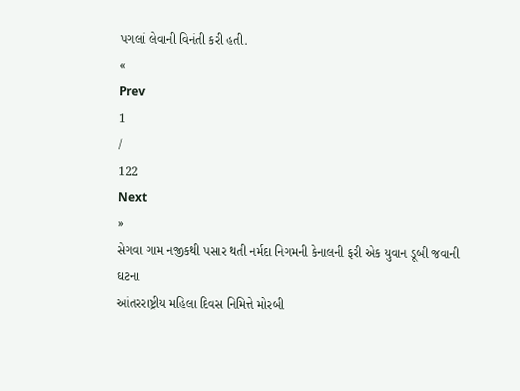પગલાં લેવાની વિનંતી કરી હતી.
«
Prev
1
/
122
Next
»
સેગવા ગામ નજીકથી પસાર થતી નર્મદા નિગમની કેનાલની ફરી એક યુવાન ડૂબી જવાની ઘટના
આંતરરાષ્ટ્રીય મહિલા દિવસ નિમિત્તે મોરબી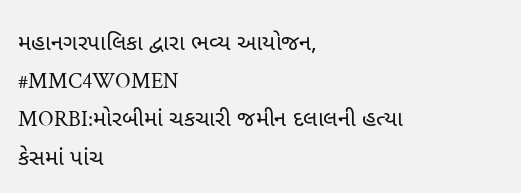મહાનગરપાલિકા દ્વારા ભવ્ય આયોજન, #MMC4WOMEN
MORBI:મોરબીમાં ચકચારી જમીન દલાલની હત્યા કેસમાં પાંચ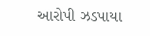આરોપી ઝડપાયા